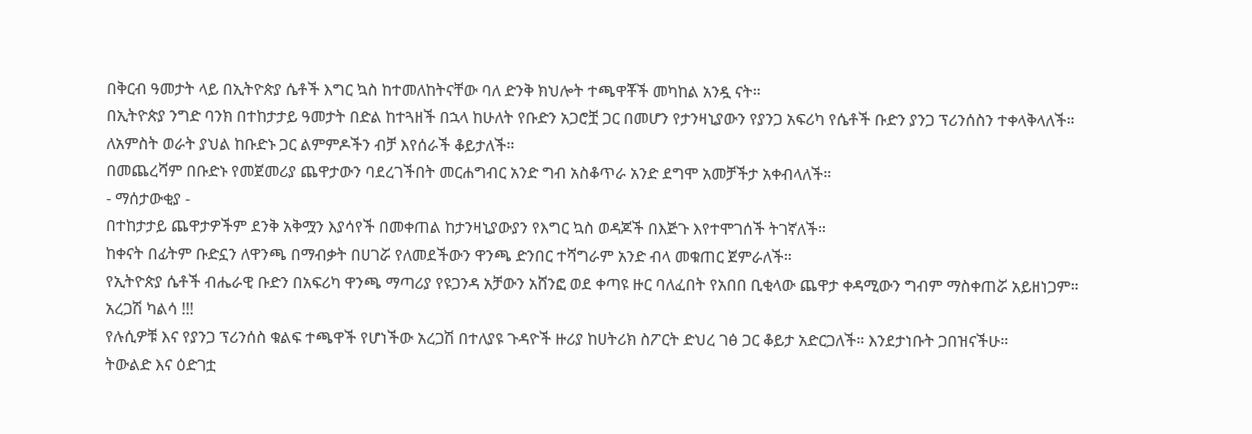በቅርብ ዓመታት ላይ በኢትዮጵያ ሴቶች እግር ኳስ ከተመለከትናቸው ባለ ድንቅ ክህሎት ተጫዋቾች መካከል አንዷ ናት።
በኢትዮጵያ ንግድ ባንክ በተከታታይ ዓመታት በድል ከተጓዘች በኋላ ከሁለት የቡድን አጋሮቿ ጋር በመሆን የታንዛኒያውን የያንጋ አፍሪካ የሴቶች ቡድን ያንጋ ፕሪንሰስን ተቀላቅላለች።
ለአምስት ወራት ያህል ከቡድኑ ጋር ልምምዶችን ብቻ እየሰራች ቆይታለች።
በመጨረሻም በቡድኑ የመጀመሪያ ጨዋታውን ባደረገችበት መርሐግብር አንድ ግብ አስቆጥራ አንድ ደግሞ አመቻችታ አቀብላለች።
- ማሰታውቂያ -
በተከታታይ ጨዋታዎችም ደንቅ አቅሟን እያሳየች በመቀጠል ከታንዛኒያውያን የእግር ኳስ ወዳጆች በእጅጉ እየተሞገሰች ትገኛለች።
ከቀናት በፊትም ቡድኗን ለዋንጫ በማብቃት በሀገሯ የለመደችውን ዋንጫ ድንበር ተሻግራም አንድ ብላ መቁጠር ጀምራለች።
የኢትዮጵያ ሴቶች ብሔራዊ ቡድን በአፍሪካ ዋንጫ ማጣሪያ የዩጋንዳ አቻውን አሸንፎ ወደ ቀጣዩ ዙር ባለፈበት የአበበ ቢቂላው ጨዋታ ቀዳሚውን ግብም ማስቀጠሯ አይዘነጋም።
አረጋሽ ካልሳ !!!
የሉሲዎቹ እና የያንጋ ፕሪንሰስ ቁልፍ ተጫዋች የሆነችው አረጋሽ በተለያዩ ጉዳዮች ዙሪያ ከሀትሪክ ስፖርት ድህረ ገፅ ጋር ቆይታ አድርጋለች። እንደታነቡት ጋበዝናችሁ።
ትውልድ እና ዕድገቷ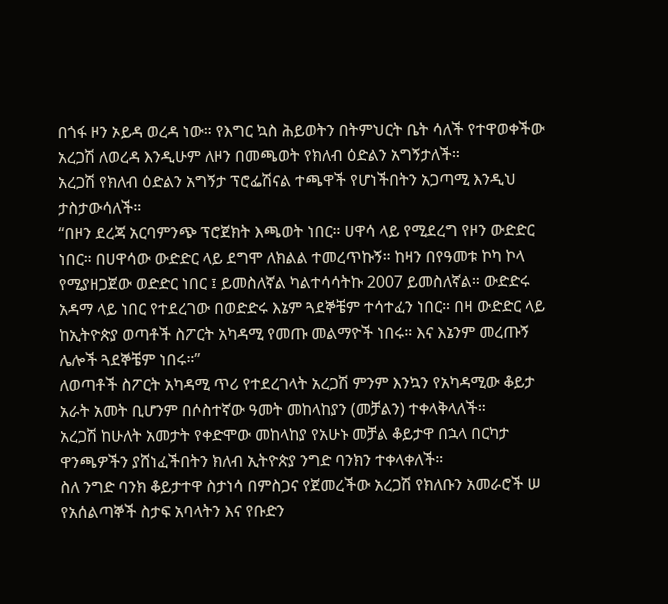በጎፋ ዞን ኦይዳ ወረዳ ነው። የእግር ኳስ ሕይወትን በትምህርት ቤት ሳለች የተዋወቀችው አረጋሽ ለወረዳ እንዲሁም ለዞን በመጫወት የክለብ ዕድልን አግኝታለች።
አረጋሽ የክለብ ዕድልን አግኝታ ፕሮፌሽናል ተጫዋች የሆነችበትን አጋጣሚ እንዲህ ታስታውሳለች።
“በዞን ደረጃ አርባምንጭ ፕሮጀክት እጫወት ነበር። ሀዋሳ ላይ የሚደረግ የዞን ውድድር ነበር። በሀዋሳው ውድድር ላይ ደግሞ ለክልል ተመረጥኩኝ። ከዛን በየዓመቱ ኮካ ኮላ የሚያዘጋጀው ወድድር ነበር ፤ ይመስለኛል ካልተሳሳትኩ 2007 ይመስለኛል። ውድድሩ አዳማ ላይ ነበር የተደረገው በወድድሩ እኔም ጓደኞቼም ተሳተፈን ነበር። በዛ ውድድር ላይ ከኢትዮጵያ ወጣቶች ስፖርት አካዳሚ የመጡ መልማዮች ነበሩ። እና እኔንም መረጡኝ ሌሎች ጓደኞቼም ነበሩ።”
ለወጣቶች ስፖርት አካዳሚ ጥሪ የተደረገላት አረጋሽ ምንም እንኳን የአካዳሚው ቆይታ አራት አመት ቢሆንም በሶስተኛው ዓመት መከላከያን (መቻልን) ተቀላቅላለች።
አረጋሽ ከሁለት አመታት የቀድሞው መከላከያ የአሁኑ መቻል ቆይታዋ በኋላ በርካታ ዋንጫዎችን ያሸነፈችበትን ክለብ ኢትዮጵያ ንግድ ባንክን ተቀላቀለች።
ስለ ንግድ ባንክ ቆይታተዋ ስታነሳ በምስጋና የጀመረችው አረጋሽ የክለቡን አመራሮች ሠ የአሰልጣኞች ስታፍ አባላትን እና የቡድን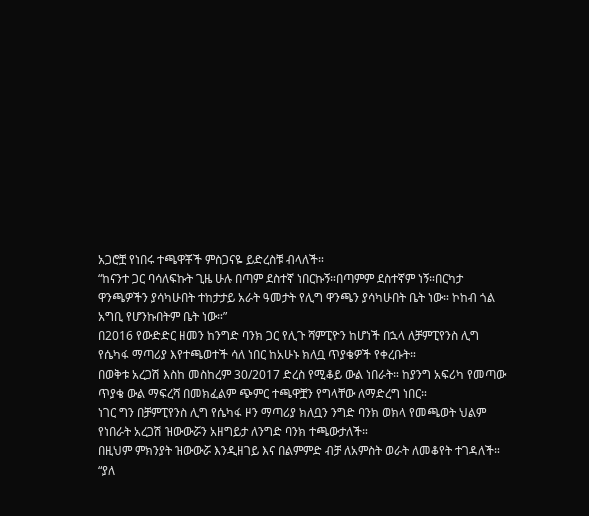አጋሮቿ የነበሩ ተጫዋቾች ምስጋናዬ ይድረስቹ ብላለች።
“ከናንተ ጋር ባሳለፍኩት ጊዜ ሁሉ በጣም ደስተኛ ነበርኩኝ።በጣምም ደስተኛም ነኝ።በርካታ ዋንጫዎችን ያሳካሁበት ተከታታይ አራት ዓመታት የሊግ ዋንጫን ያሳካሁበት ቤት ነው። ኮከብ ጎል አግቢ የሆንኩበትም ቤት ነው።”
በ2016 የውድድር ዘመን ከንግድ ባንክ ጋር የሊጉ ሻምፒዮን ከሆነች በኋላ ለቻምፒየንስ ሊግ የሴካፋ ማጣሪያ እየተጫወተች ሳለ ነበር ከአሁኑ ክለቧ ጥያቄዎች የቀረቡት።
በወቅቱ አረጋሽ እስከ መስከረም 30/2017 ድረስ የሚቆይ ውል ነበራት። ከያንግ አፍሪካ የመጣው ጥያቄ ውል ማፍረሻ በመክፈልም ጭምር ተጫዋቿን የግላቸው ለማድረግ ነበር።
ነገር ግን በቻምፒየንስ ሊግ የሴካፋ ዞን ማጣሪያ ክለቧን ንግድ ባንክ ወክላ የመጫወት ህልም የነበራት አረጋሽ ዝውውሯን አዘግይታ ለንግድ ባንክ ተጫውታለች።
በዚህም ምክንያት ዝውውሯ እንዲዘገይ እና በልምምድ ብቻ ለአምስት ወራት ለመቆየት ተገዳለች።
“ያለ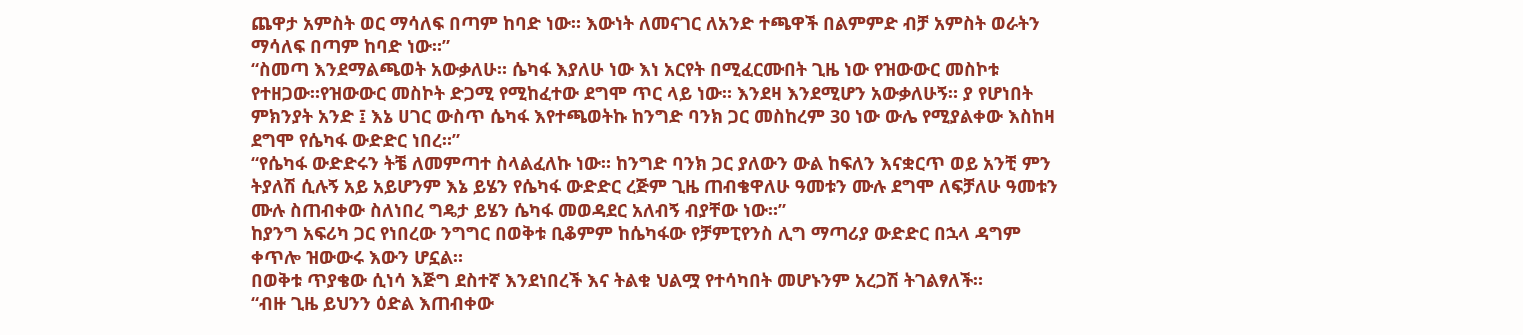ጨዋታ አምስት ወር ማሳለፍ በጣም ከባድ ነው። እውነት ለመናገር ለአንድ ተጫዋች በልምምድ ብቻ አምስት ወራትን ማሳለፍ በጣም ከባድ ነው።”
“ስመጣ እንደማልጫወት አውቃለሁ። ሴካፋ እያለሁ ነው እነ አርየት በሚፈርሙበት ጊዜ ነው የዝውውር መስኮቱ የተዘጋው።የዝውውር መስኮት ድጋሚ የሚከፈተው ደግሞ ጥር ላይ ነው። እንደዛ እንደሚሆን አውቃለሁኝ። ያ የሆነበት ምክንያት አንድ ፤ እኔ ሀገር ውስጥ ሴካፋ እየተጫወትኩ ከንግድ ባንክ ጋር መስከረም 30 ነው ውሌ የሚያልቀው እስከዛ ደግሞ የሴካፋ ውድድር ነበረ።”
“የሴካፋ ውድድሩን ትቼ ለመምጣተ ስላልፈለኩ ነው። ከንግድ ባንክ ጋር ያለውን ውል ከፍለን እናቋርጥ ወይ አንቺ ምን ትያለሽ ሲሉኝ አይ አይሆንም እኔ ይሄን የሴካፋ ውድድር ረጅም ጊዜ ጠብቄዋለሁ ዓመቱን ሙሉ ደግሞ ለፍቻለሁ ዓመቱን ሙሉ ስጠብቀው ስለነበረ ግዴታ ይሄን ሴካፋ መወዳደር አለብኝ ብያቸው ነው።”
ከያንግ አፍሪካ ጋር የነበረው ንግግር በወቅቱ ቢቆምም ከሴካፋው የቻምፒየንስ ሊግ ማጣሪያ ውድድር በኋላ ዳግም ቀጥሎ ዝውውሩ እውን ሆኗል።
በወቅቱ ጥያቄው ሲነሳ እጅግ ደስተኛ እንደነበረች እና ትልቁ ህልሟ የተሳካበት መሆኑንም አረጋሽ ትገልፃለች።
“ብዙ ጊዜ ይህንን ዕድል እጠብቀው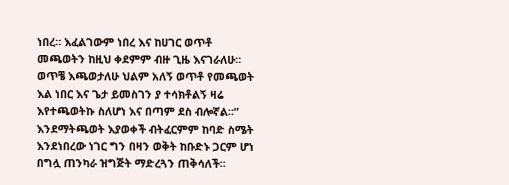ነበረ። እፈልገውም ነበረ እና ከሀገር ወጥቶ መጫወትን ከዚህ ቀደምም ብዙ ጊዜ እናገራለሁ። ወጥቼ እጫወታለሁ ህልም አለኝ ወጥቶ የመጫወት እል ነበር እና ጌታ ይመስገን ያ ተሳክቶልኝ ዛሬ እየተጫወትኩ ስለሆነ እና በጣም ደስ ብሎኛል።”
እንደማትጫወት እያወቀች ብትፈርምም ከባድ ስሜት እንደነበረው ነገር ግን በዛን ወቅት ከቡድኑ ጋርም ሆነ በግሏ ጠንካራ ዝግጅት ማድረጓን ጠቅሳለች።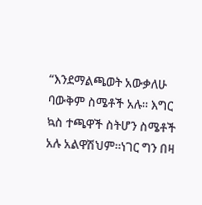“እንደማልጫወት አውቃለሁ ባውቅም ስሜቶች አሉ። እግር ኳስ ተጫዋች ስትሆን ስሜቶች አሉ አልዋሽህም።ነገር ግን በዛ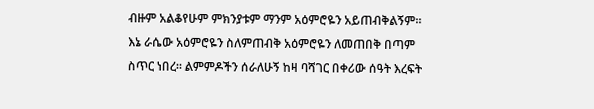ብዙም አልቆየሁም ምክንያቱም ማንም አዕምሮዬን አይጠብቅልኝም። እኔ ራሴው አዕምሮዬን ስለምጠብቅ አዕምሮዬን ለመጠበቅ በጣም ስጥር ነበረ። ልምምዶችን ሰራለሁኝ ከዛ ባሻገር በቀሪው ሰዓት እረፍት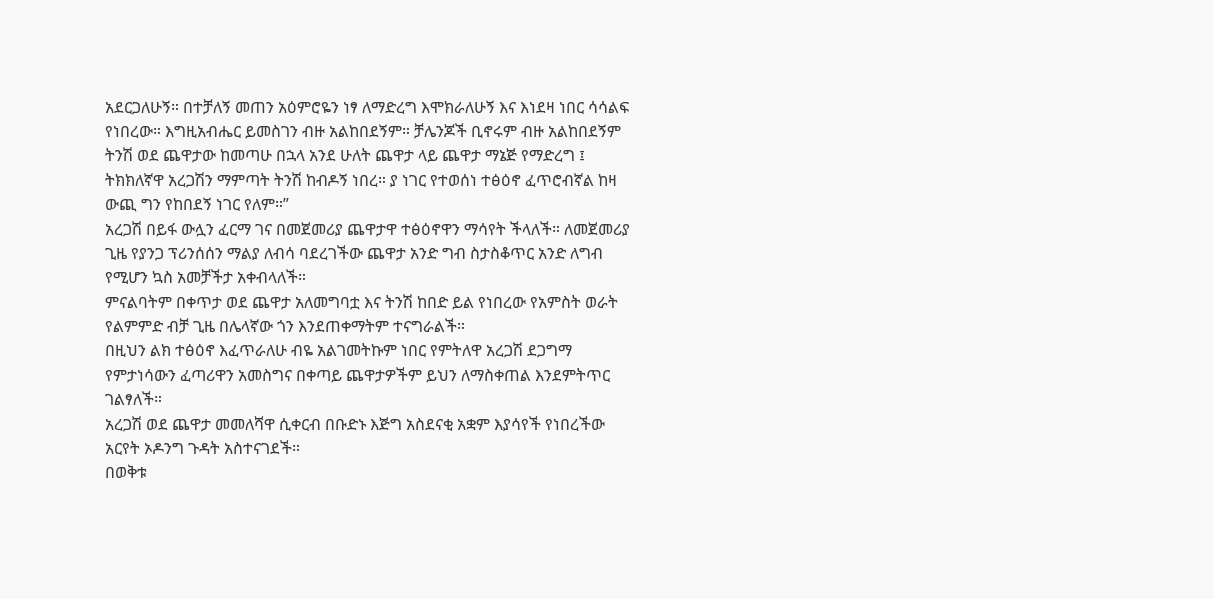አደርጋለሁኝ። በተቻለኝ መጠን አዕምሮዬን ነፃ ለማድረግ እሞክራለሁኝ እና እነደዛ ነበር ሳሳልፍ የነበረው። እግዚአብሔር ይመስገን ብዙ አልከበደኝም። ቻሌንጆች ቢኖሩም ብዙ አልከበደኝም ትንሽ ወደ ጨዋታው ከመጣሁ በኋላ አንደ ሁለት ጨዋታ ላይ ጨዋታ ማኔጅ የማድረግ ፤ ትክክለኛዋ አረጋሽን ማምጣት ትንሽ ከብዶኝ ነበረ። ያ ነገር የተወሰነ ተፅዕኖ ፈጥሮብኛል ከዛ ውጪ ግን የከበደኝ ነገር የለም።”
አረጋሽ በይፋ ውሏን ፈርማ ገና በመጀመሪያ ጨዋታዋ ተፅዕኖዋን ማሳየት ችላለች። ለመጀመሪያ ጊዜ የያንጋ ፕሪንሰሰን ማልያ ለብሳ ባደረገችው ጨዋታ አንድ ግብ ስታስቆጥር አንድ ለግብ የሚሆን ኳስ አመቻችታ አቀብላለች።
ምናልባትም በቀጥታ ወደ ጨዋታ አለመግባቷ እና ትንሽ ከበድ ይል የነበረው የአምስት ወራት የልምምድ ብቻ ጊዜ በሌላኛው ጎን እንደጠቀማትም ተናግራልች።
በዚህን ልክ ተፅዕኖ እፈጥራለሁ ብዬ አልገመትኩም ነበር የምትለዋ አረጋሽ ደጋግማ የምታነሳውን ፈጣሪዋን አመስግና በቀጣይ ጨዋታዎችም ይህን ለማስቀጠል እንደምትጥር ገልፃለች።
አረጋሽ ወደ ጨዋታ መመለሻዋ ሲቀርብ በቡድኑ እጅግ አስደናቂ አቋም እያሳየች የነበረችው አርየት ኦዶንግ ጉዳት አስተናገደች።
በወቅቱ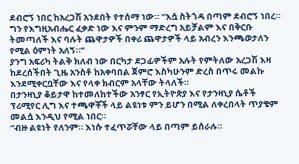ደብሮኝ ነበር ከአረጋሽ አንደበት የተሰማ ነው። “እሷ ስትጎዳ በጣም ደብሮኝ ነበረ። ግን የእግዚአብሔር ፈቃድ ነው እና ምንም ማድረግ አይቻልም እና በቅርቡ ትመጣለች እና ባሉት ጨዋታዎች በቀሪ ጨዋታዎች ላይ አብረን እንጫወታለን የሚል ዕምነት አለኝ።”
ያንግ አፍሪካ ትልቅ ክለብ ነው በርካታ ደጋፊዎችም አሉት የምትለው አረጋሽ እዛ ከደረሰችበት ጊዜ አንስቶ ከአቀባበል ጀምሮ እስካሁንም ድረስ በጥሩ መልኩ እንደሚቀርቧቸው እና የላቀ ክብርም አላቸው ትላለች።
በታንዛኒያ ቆይታዋ ከተመለከተችው አንፃር የኢትዮጵያ እና የታንዛኒያ ሴቶች ፕሪሚየር ሊግ እና ተጫዋቾች ላይ ልዩነቱ ምን ይሆን በሚል ለቀረበላት ጥያቄም መልሷ እንዲህ የሚል ነበር።
“ብዙ ልዩነት የለንም። እነሱ ተፈጥሯቸው ላይ በጣም ይሰራሉ።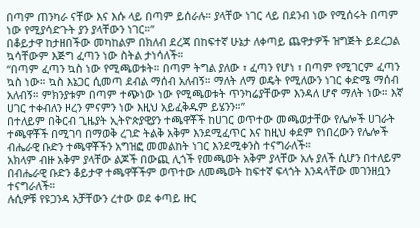በጣም ጠንካራ ናቸው እና እሱ ላይ በጣም ይሰራሉ። ያላቸው ነገር ላይ በደንብ ነው የሚሰሩት በጣም ነው የሚያሳድጉት ያን ያላቸውን ነገር።”
በቆይታዋ ከታዘበችው መካከልም በክለብ ደረጃ በከፍተኛ ሁኔታ ለቀጣይ ጨዋታዎች ዝግጅት ይደረጋል ኳሳቸውም እጅግ ፈጣን ነው ስትል ታነሳለች።
“በጣም ፈጣን ኳስ ነው የሚጫወቱት። በጣም ትግል ያለው ፣ ፈጣን የሆነ ፣ በጣም የሚገርም ፈጣን ኳስ ነው። ኳስ እኔጋር ሲመጣ ደብል ማሰብ አለብኝ። ማለት ለማ ወዴት የሚለውን ነገር ቀድሜ ማሰብ አለብኝ። ምክንያቱም በጣም ተጭነው ነው የሚጫወቱት ጥንካሬያቸውም እንዳለ ሆኖ ማለት ነው። እኛ ሀገር ተቀብለን ዞረን ምናምን ነው እዚህ አይፈቅዱም ይሄንን።”
በተለይም በቅርብ ጊዜያት ኢትዮጵያዊያን ተጫዋቾች ከሀገር ወጥተው መጫወታቸው የሌሎች ሀገራት ተጫዋቾች በሚገባ በማወቅ ረገድ ትልቅ አቅም እንደሚፈጥር እና ከዚህ ቀደም የነበረውን የሌሎች ብሔራዊ ቡድን ተጫዋቾችን አግዝፎ መመልከት ነገር እንደሚቀንስ ተናግራለች።
አክላም ብዙ አቅም ያላቸው ልጆች በውጪ ሊጎች የመጫወት አቅም ያላቸው አሉ ያለች ሲሆን በተለይም በብሔራዊ ቡድን ቆይታዋ ተጫዋቾችም ወጥተው ለመጫወት ከፍተኛ ፍላጎት እንዳላቸው መገንዘቧን ተናግራለች።
ሉሲዎቹ የዩጋንዳ አቻቸውን ረተው ወደ ቀጣይ ዙር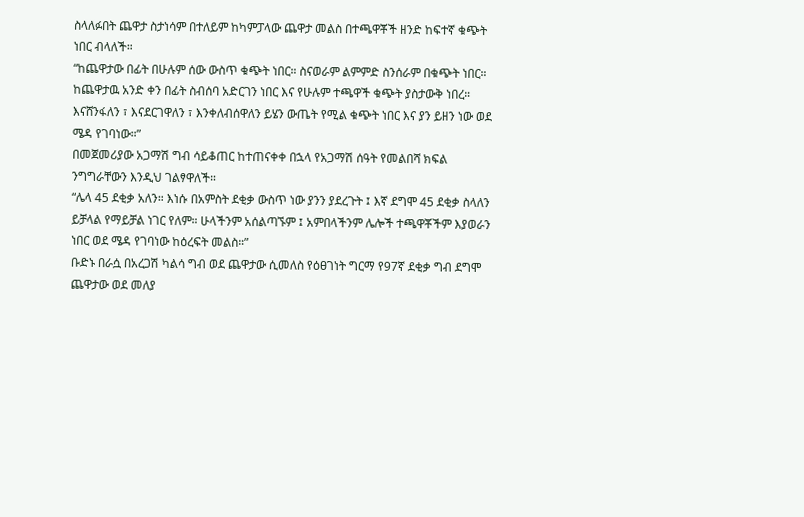ስላለፉበት ጨዋታ ስታነሳም በተለይም ከካምፓላው ጨዋታ መልስ በተጫዋቾች ዘንድ ከፍተኛ ቁጭት ነበር ብላለች።
“ከጨዋታው በፊት በሁሉም ሰው ውስጥ ቁጭት ነበር። ስናወራም ልምምድ ስንሰራም በቁጭት ነበር። ከጨዋታዉ አንድ ቀን በፊት ስብሰባ አድርገን ነበር እና የሁሉም ተጫዋች ቁጭት ያስታውቅ ነበረ። እናሸንፋለን ፣ እናደርገዋለን ፣ እንቀለብሰዋለን ይሄን ውጤት የሚል ቁጭት ነበር እና ያን ይዘን ነው ወደ ሜዳ የገባነው።”
በመጀመሪያው አጋማሽ ግብ ሳይቆጠር ከተጠናቀቀ በኋላ የአጋማሽ ሰዓት የመልበሻ ክፍል ንግግራቸውን እንዲህ ገልፃዋለች።
“ሌላ 45 ደቂቃ አለን። እነሱ በአምስት ደቂቃ ውስጥ ነው ያንን ያደረጉት ፤ እኛ ደግሞ 45 ደቂቃ ስላለን ይቻላል የማይቻል ነገር የለም። ሁላችንም አሰልጣኙም ፤ አምበላችንም ሌሎች ተጫዋቾችም እያወራን ነበር ወደ ሜዳ የገባነው ከዕረፍት መልስ።”
ቡድኑ በራሷ በአረጋሽ ካልሳ ግብ ወደ ጨዋታው ሲመለስ የዕፀገነት ግርማ የ97ኛ ደቂቃ ግብ ደግሞ ጨዋታው ወደ መለያ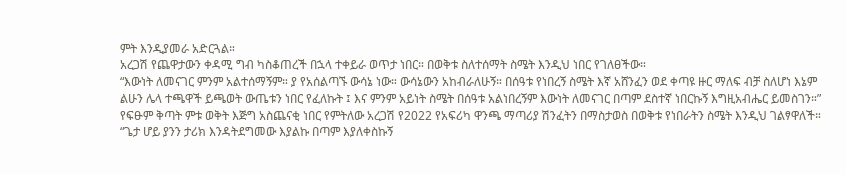ምት እንዲያመራ አድርጓል።
አረጋሽ የጨዋታውን ቀዳሚ ግብ ካስቆጠረች በኋላ ተቀይራ ወጥታ ነበር። በወቅቱ ስለተሰማት ስሜት እንዲህ ነበር የገለፀችው።
“እውነት ለመናገር ምንም አልተሰማኝም። ያ የአሰልጣኙ ውሳኔ ነው። ውሳኔውን አከብራለሁኝ። በሰዓቱ የነበረኝ ስሜት እኛ አሸንፈን ወደ ቀጣዩ ዙር ማለፍ ብቻ ስለሆነ እኔም ልሁን ሌላ ተጫዋች ይጫወት ውጤቱን ነበር የፈለኩት ፤ እና ምንም አይነት ስሜት በሰዓቱ አልነበረኝም እውነት ለመናገር በጣም ደስተኛ ነበርኩኝ እግዚአብሔር ይመስገን።”
የፍፁም ቅጣት ምቱ ወቅት እጅግ አስጨናቂ ነበር የምትለው አረጋሽ የ2022 የአፍሪካ ዋንጫ ማጣሪያ ሽንፈትን በማስታወስ በወቅቱ የነበራትን ስሜት እንዲህ ገልፃዋለች።
“ጌታ ሆይ ያንን ታሪክ እንዳትደግመው እያልኩ በጣም እያለቀስኩኝ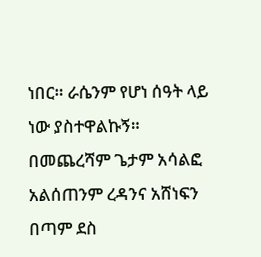ነበር። ራሴንም የሆነ ሰዓት ላይ ነው ያስተዋልኩኝ። በመጨረሻም ጌታም አሳልፎ አልሰጠንም ረዳንና አሸነፍን በጣም ደስ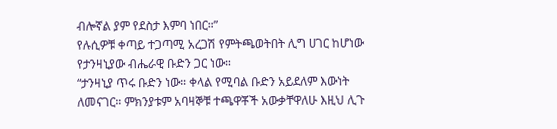ብሎኛል ያም የደስታ እምባ ነበር።”
የሉሲዎቹ ቀጣይ ተጋጣሚ አረጋሽ የምትጫወትበት ሊግ ሀገር ከሆነው የታንዛኒያው ብሔራዊ ቡድን ጋር ነው።
“ታንዛኒያ ጥሩ ቡድን ነው። ቀላል የሚባል ቡድን አይደለም እውነት ለመናገር። ምክንያቱም አባዛኞቹ ተጫዋቾች አውቃቸዋለሁ እዚህ ሊጉ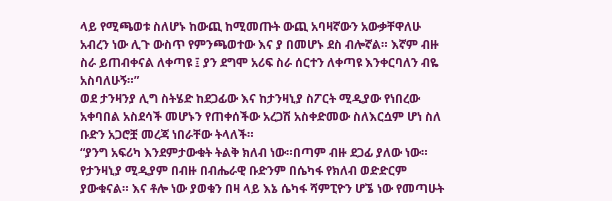ላይ የሚጫወቱ ስለሆኑ ከውጪ ከሚመጡት ውጪ አባዛኛውን አውቃቸዋለሁ አብረን ነው ሊጉ ውስጥ የምንጫወተው እና ያ በመሆኑ ደስ ብሎኛል። እኛም ብዙ ስራ ይጠብቀናል ለቀጣዩ ፤ ያን ደግሞ አሪፍ ስራ ሰርተን ለቀጣዩ እንቀርባለን ብዬ አስባለሁኝ።”
ወደ ታንዛንያ ሊግ ስትሄድ ከደጋፊው እና ከታንዛኒያ ስፖርት ሚዲያው የነበረው አቀባበል አስደሳች መሆኑን የጠቀሰችው አረጋሽ አስቀድመው ስለእርሷም ሆነ ስለ ቡድን አጋሮቿ መረጃ ነበራቸው ትላለች።
“ያንግ አፍሪካ እንደምታውቁት ትልቅ ክለብ ነው።በጣም ብዙ ደጋፊ ያለው ነው። የታንዛኒያ ሚዲያም በብዙ በብሔራዊ ቡድንም በሴካፋ የክለብ ወድድርም ያውቁናል። እና ቶሎ ነው ያወቁን በዛ ላይ እኔ ሴካፋ ሻምፒዮን ሆኜ ነው የመጣሁት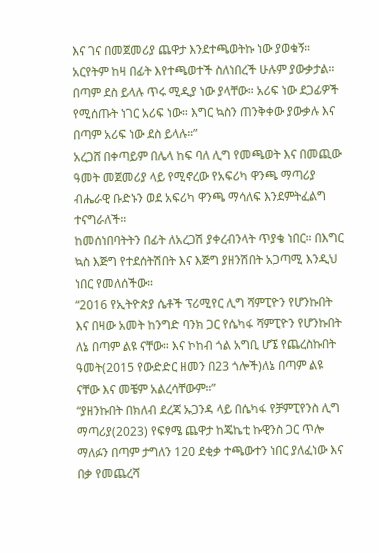እና ገና በመጀመሪያ ጨዋታ እንደተጫወትኩ ነው ያወቁኝ። አርየትም ከዛ በፊት እየተጫወተች ስለነበረች ሁሉም ያውቃታል። በጣም ደስ ይላሉ ጥሩ ሚዲያ ነው ያላቸው። አሪፍ ነው ደጋፊዎች የሚሰጡት ነገር አሪፍ ነው። እግር ኳስን ጠንቅቀው ያውቃሉ እና በጣም አሪፍ ነው ደስ ይላሉ።”
አረጋሸ በቀጣይም በሌላ ከፍ ባለ ሊግ የመጫወት እና በመጪው ዓመት መጀመሪያ ላይ የሚኖረው የአፍሪካ ዋንጫ ማጣሪያ ብሔራዊ ቡድኑን ወደ አፍሪካ ዋንጫ ማሳለፍ እንደምትፈልግ ተናግራለች።
ከመሰነበባትትን በፊት ለአረጋሽ ያቀረብንላት ጥያቄ ነበር። በእግር ኳስ እጅግ የተደሰትሽበት እና እጅግ ያዘንሽበት አጋጣሚ እንዲህ ነበር የመለሰችው።
“2016 የኢትዮጵያ ሴቶች ፕሪሚየር ሊግ ሻምፒዮን የሆንኩበት እና በዛው አመት ከንግድ ባንክ ጋር የሴካፋ ሻምፒዮን የሆንኩበት ለኔ በጣም ልዩ ናቸው። እና ኮከብ ጎል አግቢ ሆኜ የጨረስኩበት ዓመት(2015 የውድድር ዘመን በ23 ጎሎች)ለኔ በጣም ልዩ ናቸው እና መቼም አልረሳቸውም።”
“ያዘንኩበት በክለብ ደረጃ ኡጋንዳ ላይ በሴካፋ የቻምፒየንስ ሊግ ማጣሪያ(2023) የፍፃሜ ጨዋታ ከጄኬቲ ኩዊንስ ጋር ጥሎ ማለፉን በጣም ታግለን 120 ደቂቃ ተጫውተን ነበር ያለፈነው እና በቃ የመጨረሻ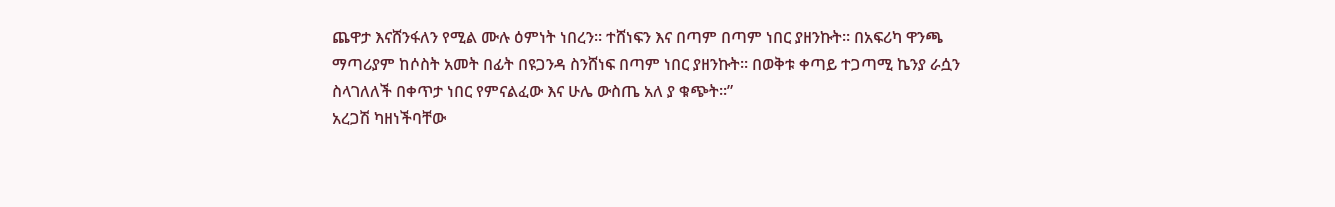ጨዋታ እናሸንፋለን የሚል ሙሉ ዕምነት ነበረን። ተሸነፍን እና በጣም በጣም ነበር ያዘንኩት። በአፍሪካ ዋንጫ ማጣሪያም ከሶስት አመት በፊት በዩጋንዳ ስንሸነፍ በጣም ነበር ያዘንኩት። በወቅቱ ቀጣይ ተጋጣሚ ኬንያ ራሷን ስላገለለች በቀጥታ ነበር የምናልፈው እና ሁሌ ውስጤ አለ ያ ቁጭት።”
አረጋሽ ካዘነችባቸው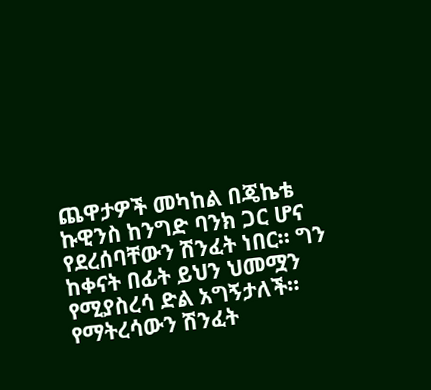ጨዋታዎች መካከል በጄኬቴ ኩዊንስ ከንግድ ባንክ ጋር ሆና የደረሰባቸውን ሽንፈት ነበር። ግን ከቀናት በፊት ይህን ህመሟን የሚያስረሳ ድል አግኝታለች።
የማትረሳውን ሽንፈት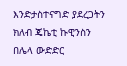እንድታስተናግድ ያደረጋትን ክለብ ጄኬቲ ኩዊንስን በሌላ ውድድር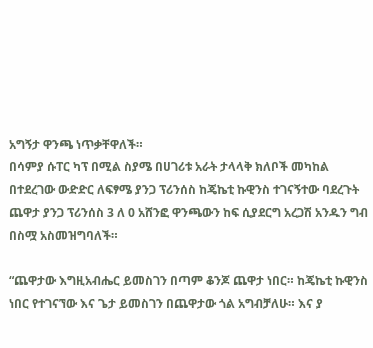አግኝታ ዋንጫ ነጥቃቸዋለች።
በሳምያ ሱፐር ካፕ በሚል ስያሜ በሀገሪቱ አራት ታላላቅ ክለቦች መካከል በተደረገው ውድድር ለፍፃሜ ያንጋ ፕሪንሰስ ከጄኬቲ ኩዊንስ ተገናኝተው ባደረጉት ጨዋታ ያንጋ ፕሪንሰስ 3 ለ 0 አሸንፎ ዋንጫውን ከፍ ሲያደርግ አረጋሽ አንዱን ግብ በስሟ አስመዝግባለች።

“ጨዋታው እግዚአብሔር ይመስገን በጣም ቆንጆ ጨዋታ ነበር። ከጄኬቲ ኩዊንስ ነበር የተገናኘው እና ጌታ ይመስገን በጨዋታው ጎል አግብቻለሁ። እና ያ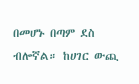በመሆኑ በጣም ደስ ብሎኛል። ከሀገር ውጪ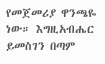የመጀመሪያ ዋንጫዬ ነው። እግዚአብሔር ይመስገን በጣም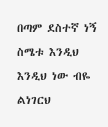በጣም ደስተኛ ነኝ ስሜቱ እንዲህ እንዲህ ነው ብዬ ልነገርህ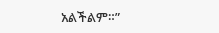አልችልም።”